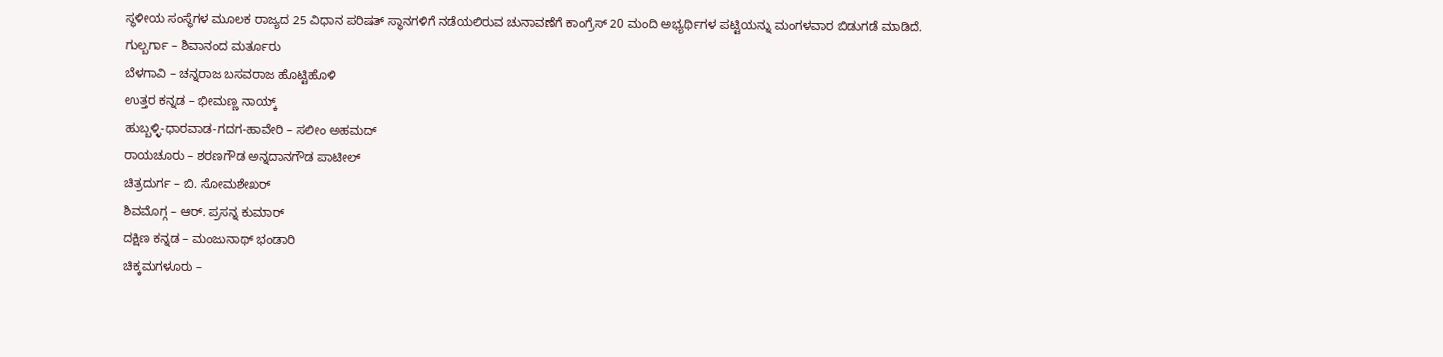ಸ್ಥಳೀಯ ಸಂಸ್ಥೆಗಳ ಮೂಲಕ ರಾಜ್ಯದ 25 ವಿಧಾನ ಪರಿಷತ್ ಸ್ಥಾನಗಳಿಗೆ ನಡೆಯಲಿರುವ ಚುನಾವಣೆಗೆ ಕಾಂಗ್ರೆಸ್ 20 ಮಂದಿ ಅಭ್ಯರ್ಥಿಗಳ ಪಟ್ಟಿಯನ್ನು ಮಂಗಳವಾರ ಬಿಡುಗಡೆ ಮಾಡಿದೆ.
ಗುಲ್ಬರ್ಗಾ – ಶಿವಾನಂದ ಮರ್ತೂರು
ಬೆಳಗಾವಿ – ಚನ್ನರಾಜ ಬಸವರಾಜ ಹೊಟ್ಟಿಹೊಳಿ
ಉತ್ತರ ಕನ್ನಡ – ಭೀಮಣ್ಣ ನಾಯ್ಕ್
ಹುಬ್ಬಳ್ಳಿ-ಧಾರವಾಡ-ಗದಗ-ಹಾವೇರಿ – ಸಲೀಂ ಅಹಮದ್
ರಾಯಚೂರು – ಶರಣಗೌಡ ಅನ್ನದಾನಗೌಡ ಪಾಟೀಲ್
ಚಿತ್ರದುರ್ಗ – ಬಿ. ಸೋಮಶೇಖರ್
ಶಿವಮೊಗ್ಗ – ಆರ್. ಪ್ರಸನ್ನ ಕುಮಾರ್
ದಕ್ಷಿಣ ಕನ್ನಡ – ಮಂಜುನಾಥ್ ಭಂಡಾರಿ
ಚಿಕ್ಕಮಗಳೂರು –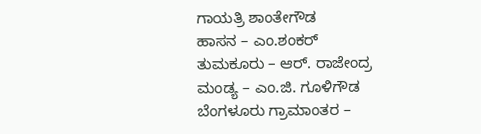ಗಾಯತ್ರಿ ಶಾಂತೇಗೌಡ
ಹಾಸನ – ಎಂ.ಶಂಕರ್
ತುಮಕೂರು – ಆರ್. ರಾಜೇಂದ್ರ
ಮಂಡ್ಯ – ಎಂ.ಜಿ. ಗೂಳಿಗೌಡ
ಬೆಂಗಳೂರು ಗ್ರಾಮಾಂತರ –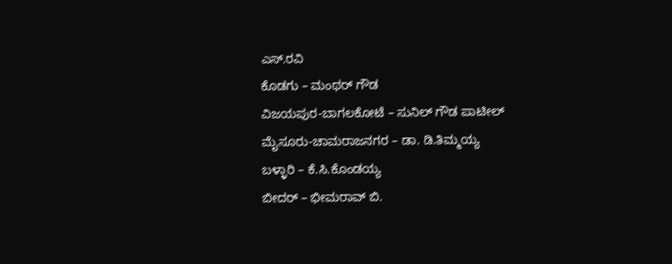ಎಸ್.ರವಿ
ಕೊಡಗು – ಮಂಥರ್ ಗೌಡ
ವಿಜಯಪುರ-ಬಾಗಲಕೋಟೆ – ಸುನಿಲ್ ಗೌಡ ಪಾಟೀಲ್
ಮೈಸೂರು-ಚಾಮರಾಜನಗರ – ಡಾ. ಡಿ.ತಿಮ್ಮಯ್ಯ
ಬಳ್ಳಾರಿ – ಕೆ.ಸಿ.ಕೊಂಡಯ್ಯ
ಬೀದರ್ – ಭೀಮರಾವ್ ಬಿ.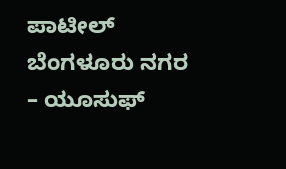ಪಾಟೀಲ್
ಬೆಂಗಳೂರು ನಗರ – ಯೂಸುಫ್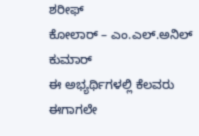ಶರೀಫ್
ಕೋಲಾರ್ – ಎಂ.ಎಲ್.ಅನಿಲ್ ಕುಮಾರ್
ಈ ಅಭ್ಯರ್ಥಿಗಳಲ್ಲಿ ಕೆಲವರು ಈಗಾಗಲೇ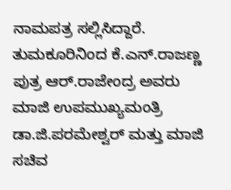ನಾಮಪತ್ರ ಸಲ್ಲಿಸಿದ್ದಾರೆ. ತುಮಕೂರಿನಿಂದ ಕೆ.ಎನ್.ರಾಜಣ್ಣ ಪುತ್ರ ಆರ್.ರಾಜೇಂದ್ರ ಅವರು ಮಾಜಿ ಉಪಮುಖ್ಯಮಂತ್ರಿ ಡಾ.ಜಿ.ಪರಮೇಶ್ವರ್ ಮತ್ತು ಮಾಜಿ ಸಚಿವ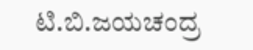ಟಿ.ಬಿ.ಜಯಚಂದ್ರ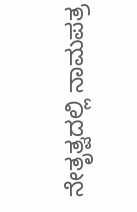ನೇತೃತ್ವದಲ್ಲಿ ನಾಮಪತ್ರ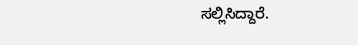ಸಲ್ಲಿಸಿದ್ದಾರೆ.